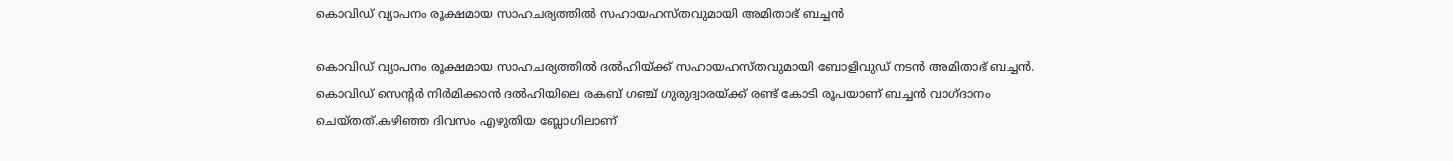കൊവിഡ് വ്യാപനം രൂക്ഷമായ സാഹചര്യത്തില്‍ സഹായഹസ്തവുമായി അമിതാഭ് ബച്ചന്‍

കൊവിഡ് വ്യാപനം രൂക്ഷമായ സാഹചര്യത്തില്‍ ദല്‍ഹിയ്ക്ക് സഹായഹസ്തവുമായി ബോളിവുഡ് നടന്‍ അമിതാഭ് ബച്ചന്‍. കൊവിഡ് സെന്റര്‍ നിര്‍മിക്കാന്‍ ദല്‍ഹിയിലെ രകബ് ഗഞ്ച് ഗുരുദ്വാരയ്ക്ക് രണ്ട് കോടി രൂപയാണ് ബച്ചന്‍ വാഗ്ദാനം ചെയ്തത്.കഴിഞ്ഞ ദിവസം എഴുതിയ ബ്ലോഗിലാണ്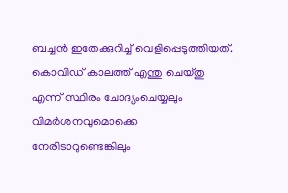ബച്ചന്‍ ഇതേക്കുറിച്ച് വെളിപ്പെടുത്തിയത്. കൊവിഡ് കാലത്ത് എന്തു ചെയ്തു എന്ന് സ്ഥിരം ചോദ്യംചെയ്യലും വിമര്‍ശനവുമൊക്കെ നേരിടാറുണ്ടെങ്കിലും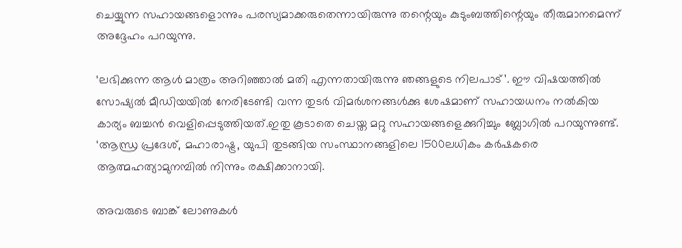ചെയ്യുന്ന സഹായങ്ങളൊന്നും പരസ്യമാക്കരുതെന്നായിരുന്നു തന്റെയും കുടുംബത്തിന്റെയും തീരുമാനമെന്ന് അദ്ദേഹം പറയുന്നു.

‘ലഭിക്കുന്ന ആള്‍ മാത്രം അറിഞ്ഞാല്‍ മതി എന്നതായിരുന്നു ഞങ്ങളുടെ നിലപാട്’. ഈ വിഷയത്തില്‍ സോഷ്യല്‍ മീഡിയയില്‍ നേരിടേണ്ടി വന്ന തുടര്‍ വിമര്‍ശനങ്ങള്‍ക്കു ശേഷമാണ് സഹായധനം നല്‍കിയ കാര്യം ബച്ചന്‍ വെളിപ്പെടുത്തിയത്.ഇതു കൂടാതെ ചെയ്ത മറ്റു സഹായങ്ങളെക്കുറിച്ചും ബ്ലോഗില്‍ പറയുന്നുണ്ട്. ‘ആന്ധ്ര പ്രദേശ്, മഹാരാഷ്ട്ര, യുപി തുടങ്ങിയ സംസ്ഥാനങ്ങളിലെ 1500ലധികം കര്‍ഷകരെ ആത്മഹത്യാമുനമ്പില്‍ നിന്നും രക്ഷിക്കാനായി.

അവരുടെ ബാങ്ക് ലോണുകള്‍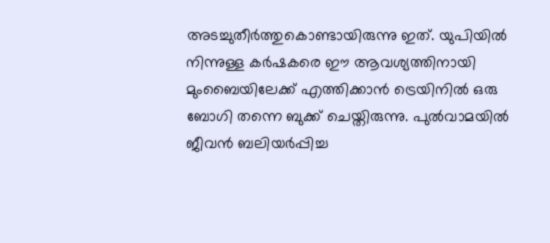അടച്ചുതീര്‍ത്തുകൊണ്ടായിരുന്നു ഇത്. യുപിയില്‍ നിന്നുള്ള കര്‍ഷകരെ ഈ ആവശ്യത്തിനായി മുംബൈയിലേക്ക് എത്തിക്കാന്‍ ട്രെയിനില്‍ ഒരു ബോഗി തന്നെ ബുക്ക് ചെയ്തിരുന്നു. പുല്‍വാമയില്‍ ജീവന്‍ ബലിയര്‍പ്പിച്ച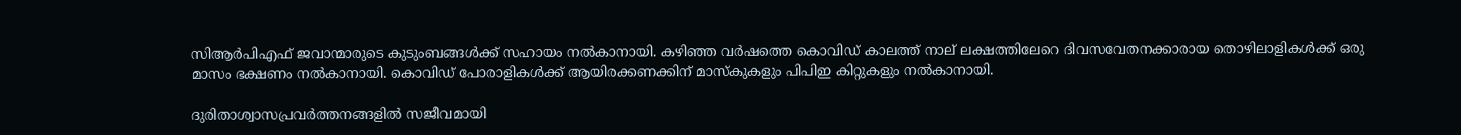സിആര്‍പിഎഫ് ജവാന്മാരുടെ കുടുംബങ്ങള്‍ക്ക് സഹായം നല്‍കാനായി. കഴിഞ്ഞ വര്‍ഷത്തെ കൊവിഡ് കാലത്ത് നാല് ലക്ഷത്തിലേറെ ദിവസവേതനക്കാരായ തൊഴിലാളികള്‍ക്ക് ഒരു മാസം ഭക്ഷണം നല്‍കാനായി. കൊവിഡ് പോരാളികള്‍ക്ക് ആയിരക്കണക്കിന് മാസ്‌കുകളും പിപിഇ കിറ്റുകളും നല്‍കാനായി.

ദുരിതാശ്വാസപ്രവര്‍ത്തനങ്ങളില്‍ സജീവമായി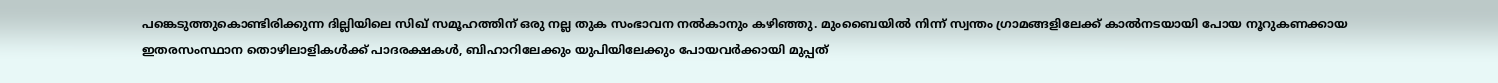പങ്കെടുത്തുകൊണ്ടിരിക്കുന്ന ദില്ലിയിലെ സിഖ് സമൂഹത്തിന് ഒരു നല്ല തുക സംഭാവന നല്‍കാനും കഴിഞ്ഞു. മുംബൈയില്‍ നിന്ന് സ്വന്തം ഗ്രാമങ്ങളിലേക്ക് കാല്‍നടയായി പോയ നൂറുകണക്കായ ഇതരസംസ്ഥാന തൊഴിലാളികള്‍ക്ക് പാദരക്ഷകള്‍, ബിഹാറിലേക്കും യുപിയിലേക്കും പോയവര്‍ക്കായി മുപ്പത്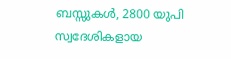ബസ്സുകള്‍, 2800 യുപി സ്വദേശികളായ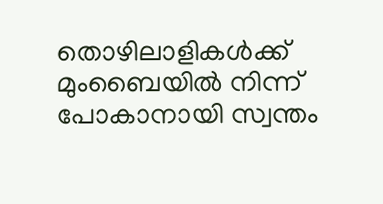തൊഴിലാളികള്‍ക്ക് മുംബൈയില്‍ നിന്ന് പോകാനായി സ്വന്തം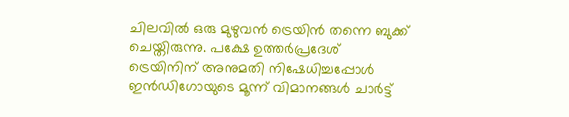ചിലവില്‍ ഒരു മുഴുവന്‍ ട്രെയിന്‍ തന്നെ ബുക്ക് ചെയ്തിരുന്നു. പക്ഷേ ഉത്തര്‍പ്രദേശ് ട്രെയിനിന് അനുമതി നിഷേധിച്ചപ്പോള്‍ ഇന്‍ഡിഗോയുടെ മൂന്ന് വിമാനങ്ങള്‍ ചാര്‍ട്ട്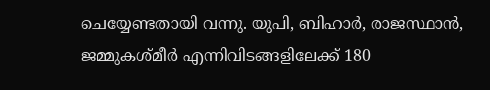ചെയ്യേണ്ടതായി വന്നു. യുപി, ബിഹാര്‍, രാജസ്ഥാന്‍, ജമ്മുകശ്മീര്‍ എന്നിവിടങ്ങളിലേക്ക് 180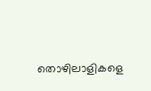തൊഴിലാളികളെ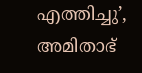എത്തിച്ചു’, അമിതാഭ്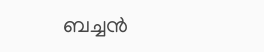ബച്ചന്‍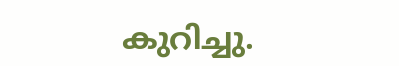കുറിച്ചു.